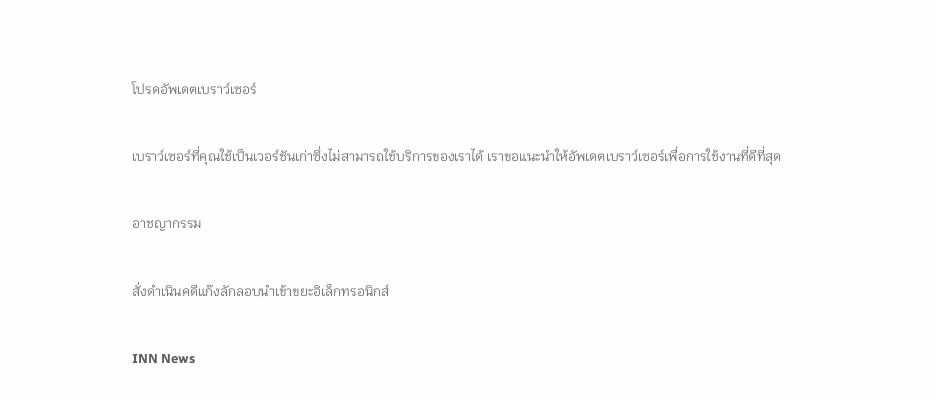โปรดอัพเดตเบราว์เซอร์

เบราว์เซอร์ที่คุณใช้เป็นเวอร์ชันเก่าซึ่งไม่สามารถใช้บริการของเราได้ เราขอแนะนำให้อัพเดตเบราว์เซอร์เพื่อการใช้งานที่ดีที่สุด

อาชญากรรม

สั่งดำเนินคดีแก๊งลักลอบนำเข้าขยะอิเล็กทรอนิกส์

INN News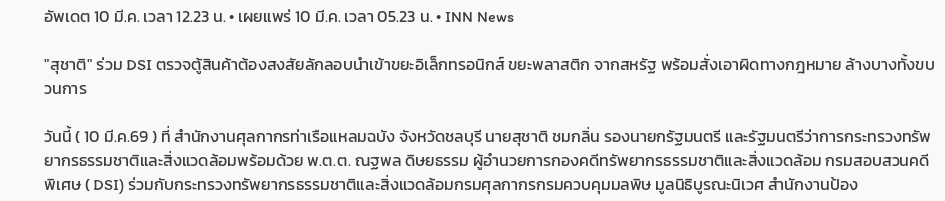อัพเดต 10 มี.ค. เวลา 12.23 น. • เผยแพร่ 10 มี.ค. เวลา 05.23 น. • INN News

"สุชาติ" ร่วม DSI ตรวจตู้สินค้าต้องสงสัยลักลอบนำเข้าขยะอิเล็กทรอนิกส์ ขยะพลาสติก จากสหรัฐ พร้อมสั่งเอาผิดทางกฎหมาย ล้างบางทั้งขบวนการ

วันนี้ ( 10 มี.ค.69 ) ที่ สำนักงานศุลกากรท่าเรือแหลมฉบัง จังหวัดชลบุรี นายสุชาติ ชมกลิ่น รองนายกรัฐมนตรี และรัฐมนตรีว่าการกระทรวงทรัพยากรธรรมชาติและสิ่งแวดล้อมพร้อมด้วย พ.ต.ต. ณฐพล ดิษยธรรม ผู้อำนวยการกองคดีทรัพยากรธรรมชาติและสิ่งแวดล้อม กรมสอบสวนคดีพิเศษ ( DSI) ร่วมกับกระทรวงทรัพยากรธรรมชาติและสิ่งแวดล้อมกรมศุลกากรกรมควบคุมมลพิษ มูลนิธิบูรณะนิเวศ สำนักงานป้อง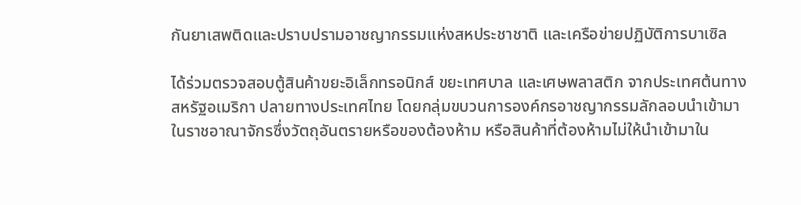กันยาเสพติดและปราบปรามอาชญากรรมแห่งสหประชาชาติ และเครือข่ายปฏิบัติการบาเซิล

ได้ร่วมตรวจสอบตู้สินค้าขยะอิเล็กทรอนิกส์ ขยะเทศบาล และเศษพลาสติก จากประเทศต้นทาง สหรัฐอเมริกา ปลายทางประเทศไทย โดยกลุ่มขบวนการองค์กรอาชญากรรมลักลอบนำเข้ามาในราชอาณาจักรซึ่งวัตถุอันตรายหรือของต้องห้าม หรือสินค้าที่ต้องห้ามไม่ให้นำเข้ามาใน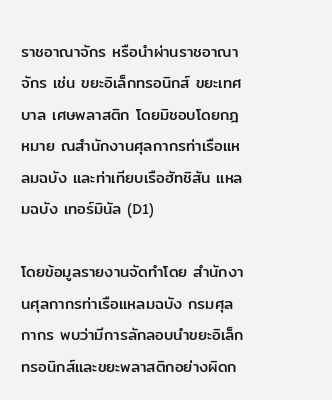ราชอาณาจักร หรือนำผ่านราชอาณาจักร เช่น ขยะอิเล็กทรอนิกส์ ขยะเทศบาล เศษพลาสติก โดยมิชอบโดยกฎหมาย ณสำนักงานศุลกากรท่าเรือแหลมฉบัง และท่าเทียบเรือฮัทชิสัน แหลมฉบัง เทอร์มินัล (D1)

โดยข้อมูลรายงานจัดทำโดย สำนักงานศุลกากรท่าเรือแหลมฉบัง กรมศุลกากร พบว่ามีการลักลอบนำขยะอิเล็กทรอนิกส์และขยะพลาสติกอย่างผิดก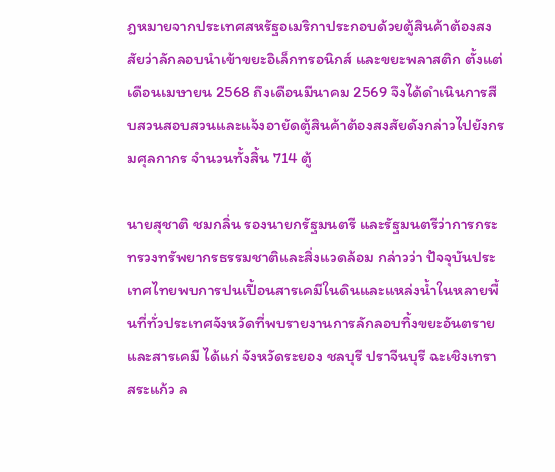ฎหมายจากประเทศสหรัฐอเมริกาประกอบด้วยตู้สินค้าต้องสงสัยว่าลักลอบนำเข้าขยะอิเล็กทรอนิกส์ และขยะพลาสติก ตั้งแต่เดือนเมษายน 2568 ถึงเดือนมีนาคม 2569 จึงได้ดำเนินการสืบสวนสอบสวนและแจ้งอายัดตู้สินค้าต้องสงสัยดังกล่าวไปยังกรมศุลกากร จำนวนทั้งสิ้น 714 ตู้

นายสุชาติ ชมกลิ่น รองนายกรัฐมนตรี และรัฐมนตรีว่าการกระทรวงทรัพยากรธรรมชาติและสิ่งแวดล้อม กล่าวว่า ปัจจุบันประเทศไทยพบการปนเปื้อนสารเคมีในดินและแหล่งน้ำในหลายพื้นที่ทั่วประเทศจังหวัดที่พบรายงานการลักลอบทิ้งขยะอันตรายและสารเคมี ได้แก่ จังหวัดระยอง ชลบุรี ปราจีนบุรี ฉะเชิงเทรา สระแก้ว ล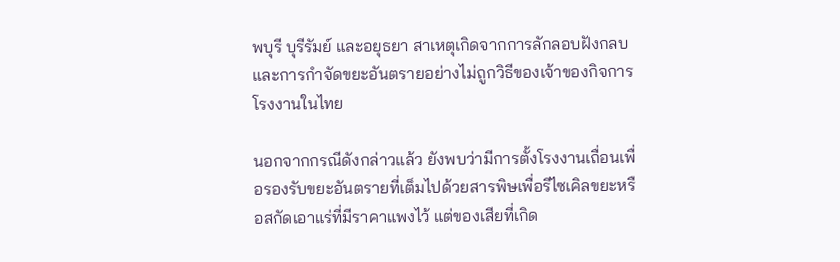พบุรี บุรีรัมย์ และอยุธยา สาเหตุเกิดจากการลักลอบฝังกลบและการกำจัดขยะอันตรายอย่างไม่ถูกวิธีของเจ้าของกิจการโรงงานในไทย

นอกจากกรณีดังกล่าวแล้ว ยังพบว่ามีการตั้งโรงงานเถื่อนเพื่อรองรับขยะอันตรายที่เต็มไปด้วยสารพิษเพื่อรีไซเคิลขยะหรือสกัดเอาแร่ที่มีราคาแพงไว้ แต่ของเสียที่เกิด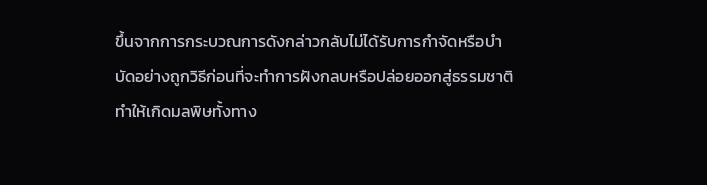ขึ้นจากการกระบวณการดังกล่าวกลับไม่ได้รับการกำจัดหรือบำบัดอย่างถูกวิธีก่อนที่จะทำการฝังกลบหรือปล่อยออกสู่ธรรมชาติ ทำให้เกิดมลพิษทั้งทาง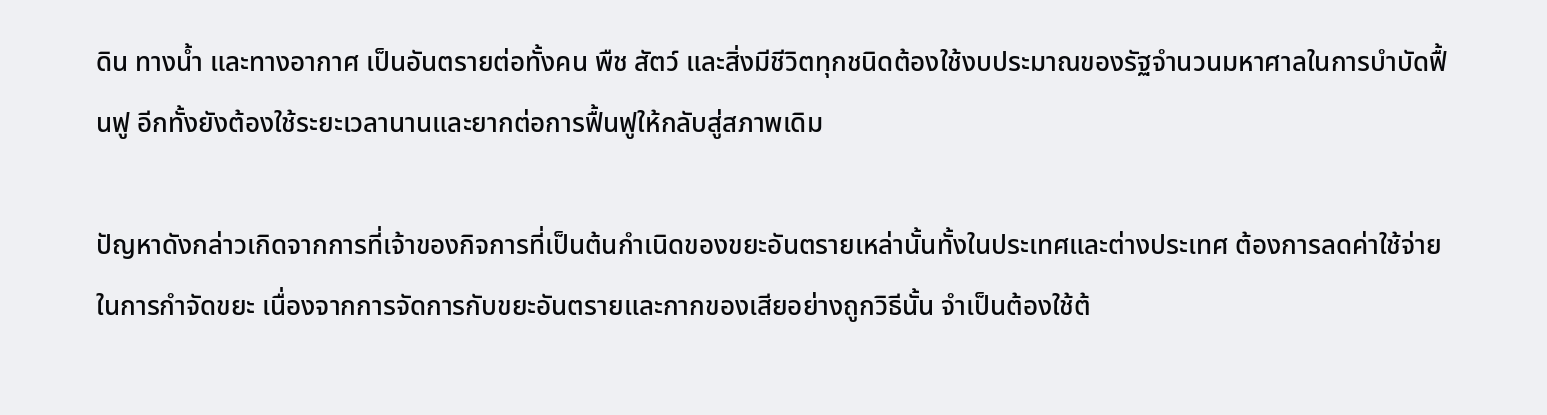ดิน ทางน้ำ และทางอากาศ เป็นอันตรายต่อทั้งคน พืช สัตว์ และสิ่งมีชีวิตทุกชนิดต้องใช้งบประมาณของรัฐจำนวนมหาศาลในการบำบัดฟื้นฟู อีกทั้งยังต้องใช้ระยะเวลานานและยากต่อการฟื้นฟูให้กลับสู่สภาพเดิม

ปัญหาดังกล่าวเกิดจากการที่เจ้าของกิจการที่เป็นต้นกำเนิดของขยะอันตรายเหล่านั้นทั้งในประเทศและต่างประเทศ ต้องการลดค่าใช้จ่ายในการกำจัดขยะ เนื่องจากการจัดการกับขยะอันตรายและกากของเสียอย่างถูกวิธีนั้น จำเป็นต้องใช้ต้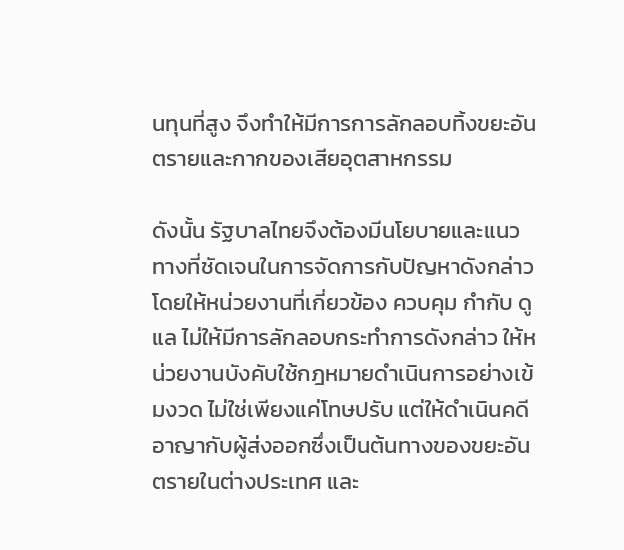นทุนที่สูง จึงทำให้มีการการลักลอบทิ้งขยะอันตรายและกากของเสียอุตสาหกรรม

ดังนั้น รัฐบาลไทยจึงต้องมีนโยบายและแนวทางที่ชัดเจนในการจัดการกับปัญหาดังกล่าว โดยให้หน่วยงานที่เกี่ยวข้อง ควบคุม กำกับ ดูแล ไม่ให้มีการลักลอบกระทำการดังกล่าว ให้หน่วยงานบังคับใช้กฎหมายดำเนินการอย่างเข้มงวด ไม่ใช่เพียงแค่โทษปรับ แต่ให้ดำเนินคดีอาญากับผู้ส่งออกซึ่งเป็นต้นทางของขยะอันตรายในต่างประเทศ และ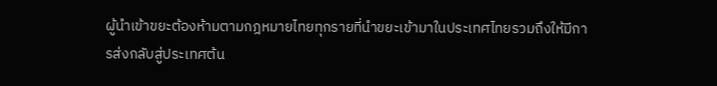ผู้นำเข้าขยะต้องห้ามตามกฎหมายไทยทุกรายที่นำขยะเข้ามาในประเทศไทยรวมถึงให้มีการส่งกลับสู่ประเทศต้น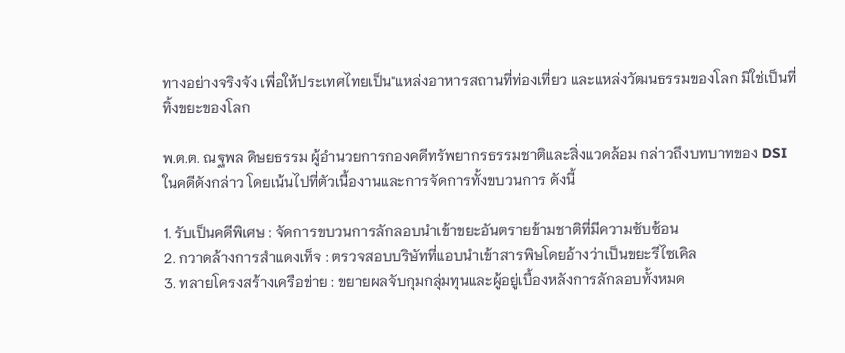ทางอย่างจริงจัง เพื่อให้ประเทศไทยเป็น"แหล่งอาหารสถานที่ท่องเที่ยว และแหล่งวัฒนธรรมของโลก มิใช่เป็นที่ทิ้งขยะของโลก

พ.ต.ต. ณฐพล ดิษยธรรม ผู้อำนวยการกองคดีทรัพยากรธรรมชาติและสิ่งแวดล้อม กล่าวถึงบทบาทของ DSI ในคดีดังกล่าว โดยเน้นไปที่ตัวเนื้องานและการจัดการทั้งขบวนการ ดังนี้

1. รับเป็นคดีพิเศษ : จัดการขบวนการลักลอบนำเข้าขยะอันตรายข้ามชาติที่มีความซับซ้อน
2. กวาดล้างการสำแดงเท็จ : ตรวจสอบบริษัทที่แอบนำเข้าสารพิษโดยอ้างว่าเป็นขยะรีไซเคิล
3. ทลายโครงสร้างเครือข่าย : ขยายผลจับกุมกลุ่มทุนและผู้อยู่เบื้องหลังการลักลอบทั้งหมด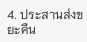4. ประสานส่งขยะคืน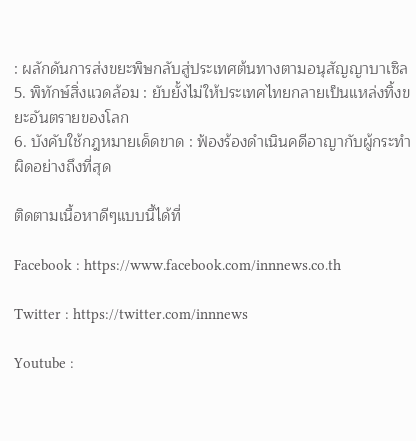: ผลักดันการส่งขยะพิษกลับสู่ประเทศต้นทางตามอนุสัญญาบาเซิล
5. พิทักษ์สิ่งแวดล้อม : ยับยั้งไม่ให้ประเทศไทยกลายเป็นแหล่งทิ้งขยะอันตรายของโลก
6. บังคับใช้กฎหมายเด็ดขาด : ฟ้องร้องดำเนินคดีอาญากับผู้กระทำผิดอย่างถึงที่สุด

ติดตามเนื้อหาดีๆแบบนี้ได้ที่

Facebook : https://www.facebook.com/innnews.co.th

Twitter : https://twitter.com/innnews

Youtube :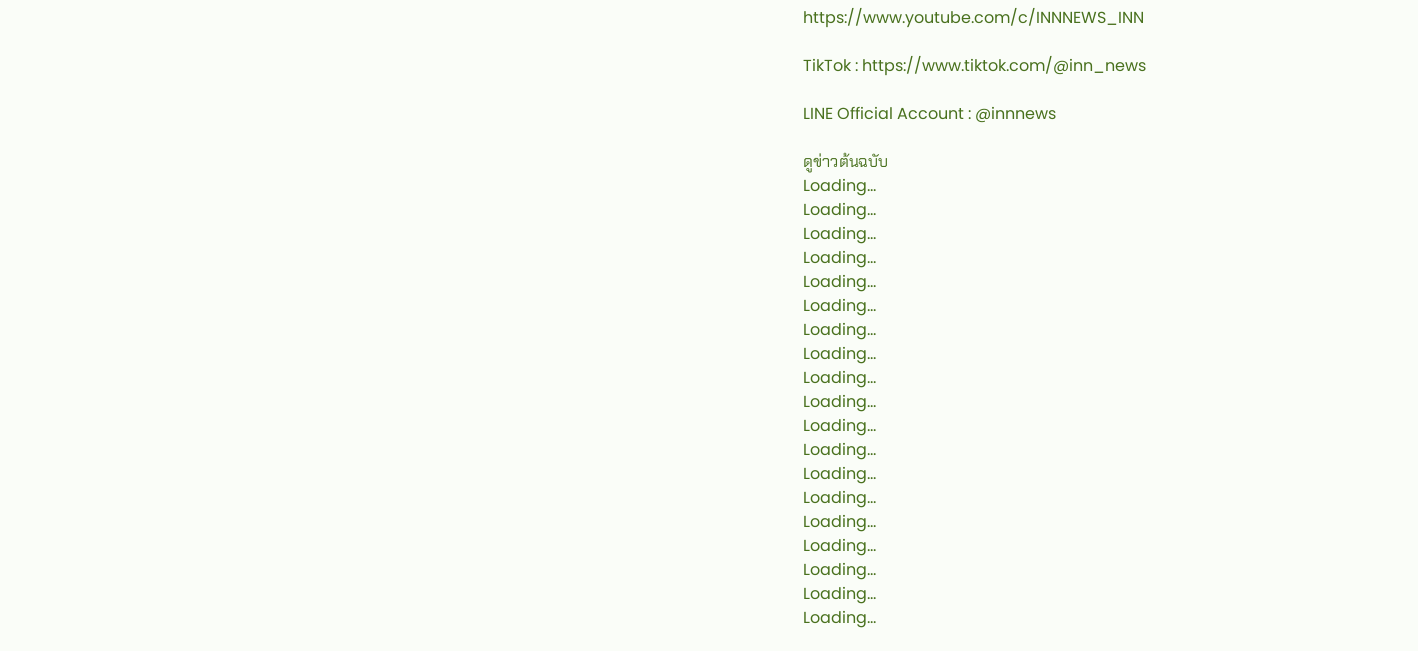https://www.youtube.com/c/INNNEWS_INN

TikTok : https://www.tiktok.com/@inn_news

LINE Official Account : @innnews

ดูข่าวต้นฉบับ
Loading...
Loading...
Loading...
Loading...
Loading...
Loading...
Loading...
Loading...
Loading...
Loading...
Loading...
Loading...
Loading...
Loading...
Loading...
Loading...
Loading...
Loading...
Loading...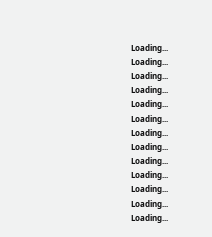Loading...
Loading...
Loading...
Loading...
Loading...
Loading...
Loading...
Loading...
Loading...
Loading...
Loading...
Loading...
Loading...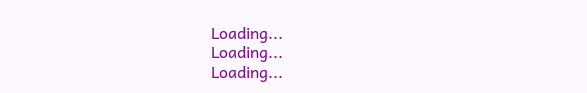Loading...
Loading...
Loading...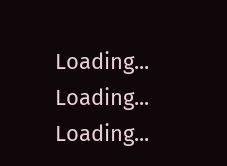Loading...
Loading...
Loading...